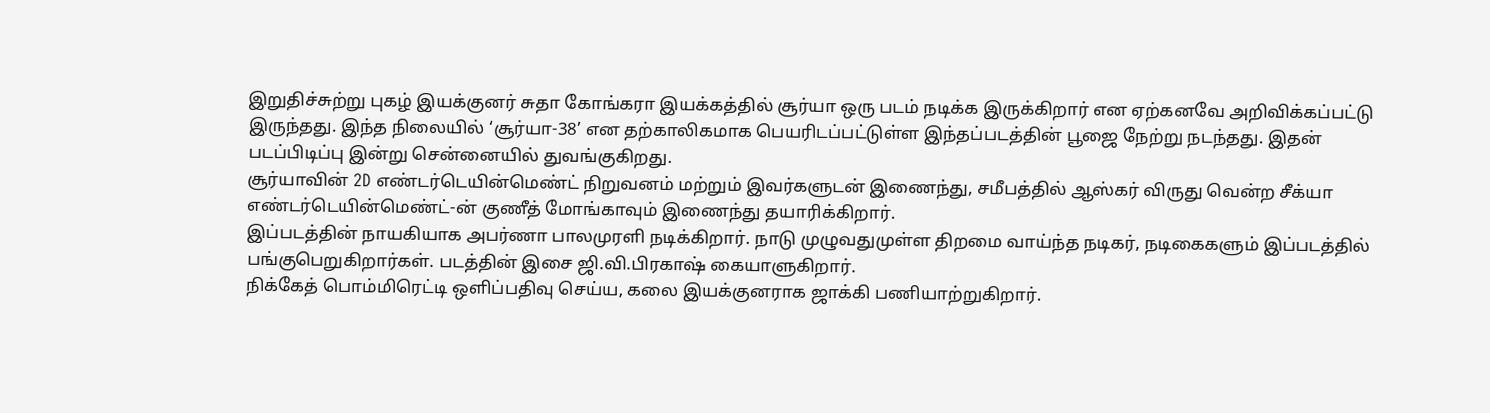இறுதிச்சுற்று புகழ் இயக்குனர் சுதா கோங்கரா இயக்கத்தில் சூர்யா ஒரு படம் நடிக்க இருக்கிறார் என ஏற்கனவே அறிவிக்கப்பட்டு இருந்தது. இந்த நிலையில் ‘சூர்யா-38’ என தற்காலிகமாக பெயரிடப்பட்டுள்ள இந்தப்படத்தின் பூஜை நேற்று நடந்தது. இதன் படப்பிடிப்பு இன்று சென்னையில் துவங்குகிறது.
சூர்யாவின் 2D எண்டர்டெயின்மெண்ட் நிறுவனம் மற்றும் இவர்களுடன் இணைந்து, சமீபத்தில் ஆஸ்கர் விருது வென்ற சீக்யா எண்டர்டெயின்மெண்ட்-ன் குணீத் மோங்காவும் இணைந்து தயாரிக்கிறார்.
இப்படத்தின் நாயகியாக அபர்ணா பாலமுரளி நடிக்கிறார். நாடு முழுவதுமுள்ள திறமை வாய்ந்த நடிகர், நடிகைகளும் இப்படத்தில் பங்குபெறுகிறார்கள். படத்தின் இசை ஜி.வி.பிரகாஷ் கையாளுகிறார்.
நிக்கேத் பொம்மிரெட்டி ஒளிப்பதிவு செய்ய, கலை இயக்குனராக ஜாக்கி பணியாற்றுகிறார்.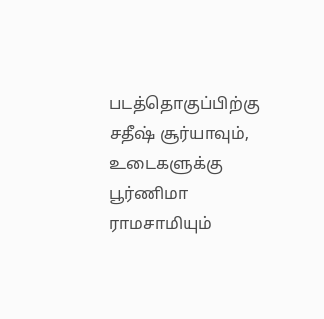படத்தொகுப்பிற்கு சதீஷ் சூர்யாவும், உடைகளுக்கு பூர்ணிமா ராமசாமியும்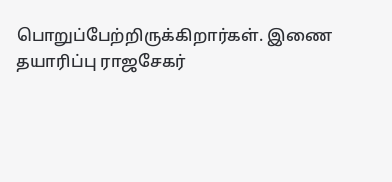பொறுப்பேற்றிருக்கிறார்கள். இணை தயாரிப்பு ராஜசேகர்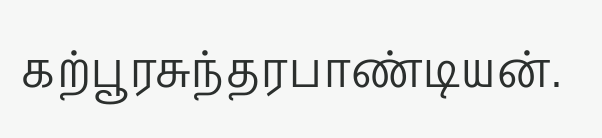கற்பூரசுந்தரபாண்டியன்.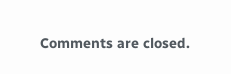Comments are closed.